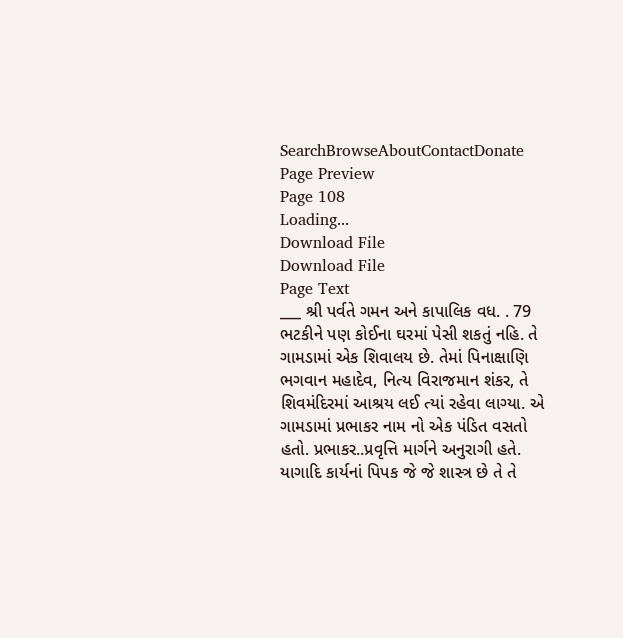SearchBrowseAboutContactDonate
Page Preview
Page 108
Loading...
Download File
Download File
Page Text
___ શ્રી પર્વતે ગમન અને કાપાલિક વધ. . 79 ભટકીને પણ કોઈના ઘરમાં પેસી શકતું નહિ. તે ગામડામાં એક શિવાલય છે. તેમાં પિનાક્ષાણિ ભગવાન મહાદેવ, નિત્ય વિરાજમાન શંકર, તે શિવમંદિરમાં આશ્રય લઈ ત્યાં રહેવા લાગ્યા. એ ગામડામાં પ્રભાકર નામ નો એક પંડિત વસતો હતો. પ્રભાકર..પ્રવૃત્તિ માર્ગને અનુરાગી હતે. યાગાદિ કાર્યનાં પિપક જે જે શાસ્ત્ર છે તે તે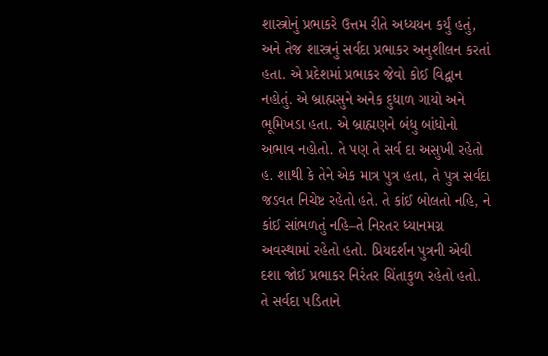શાસ્ત્રોનું પ્રભાકરે ઉત્તમ રીતે અધ્યયન કર્યું હતું, અને તેજ શાસ્ત્રનું સર્વદા પ્રભાકર અનુશીલન કરતાં હતા. એ પ્રદેશમાં પ્રભાકર જેવો કોઈ વિદ્વાન નહોતું. એ બ્રાહ્મસુને અનેક દુધાળ ગાયો અને ભૂમિખડા હતા. એ બ્રાહ્મણને બંધુ બાંધોનો અભાવ નહોતો. તે પણ તે સર્વ દા અસુખી રહેતો હ. શાથી કે તેને એક માત્ર પુત્ર હતા, તે પુત્ર સર્વદા જડવત નિચેષ્ટ રહેતો હતે. તે કાંઈ બોલતો નહિ, ને કાંઈ સાંભળતું નહિ–તે નિરતર ધ્યાનમગ્ન અવસ્થામાં રહેતો હતો. પ્રિયદર્શન પુત્રની એવી દશા જોઈ પ્રભાકર નિરંતર ચિંતાકુળ રહેતો હતો. તે સર્વદા ૫ડિતાને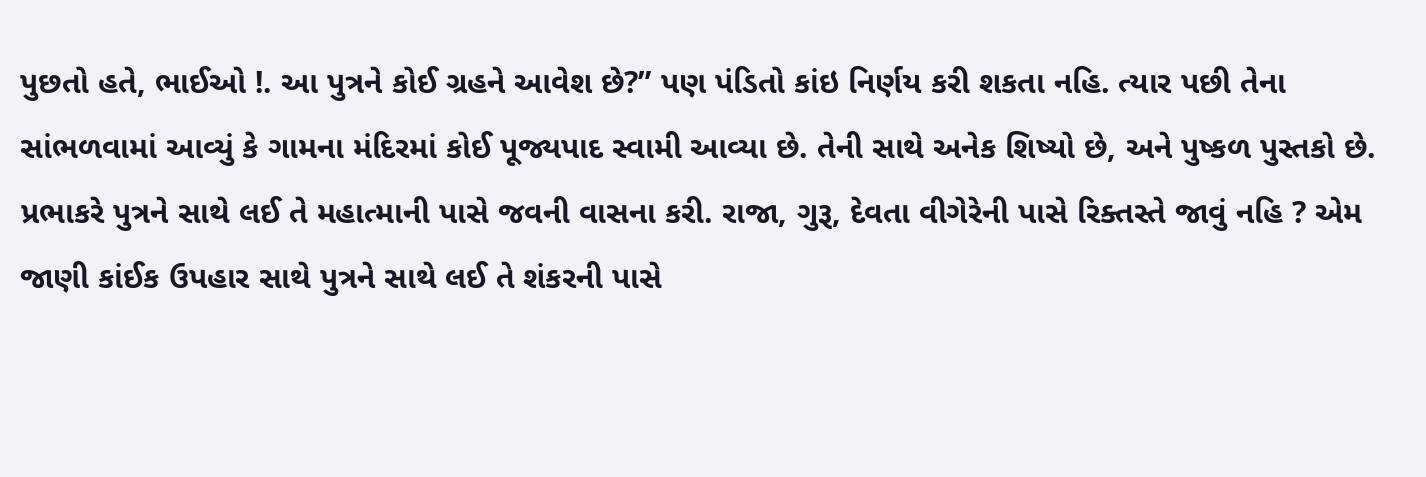પુછતો હતે, ભાઈઓ !. આ પુત્રને કોઈ ગ્રહને આવેશ છે?” પણ પંડિતો કાંઇ નિર્ણય કરી શકતા નહિ. ત્યાર પછી તેના સાંભળવામાં આવ્યું કે ગામના મંદિરમાં કોઈ પૂજ્યપાદ સ્વામી આવ્યા છે. તેની સાથે અનેક શિષ્યો છે, અને પુષ્કળ પુસ્તકો છે. પ્રભાકરે પુત્રને સાથે લઈ તે મહાત્માની પાસે જવની વાસના કરી. રાજા, ગુરૂ, દેવતા વીગેરેની પાસે રિક્તસ્તે જાવું નહિ ? એમ જાણી કાંઈક ઉપહાર સાથે પુત્રને સાથે લઈ તે શંકરની પાસે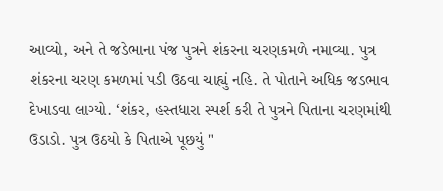આવ્યો, અને તે જડેભાના પંજ પુત્રને શંકરના ચરણકમળે નમાવ્યા. પુત્ર શંકરના ચરણ કમળમાં પડી ઉઠવા ચાહ્યું નહિ. તે પોતાને અધિક જડભાવ દેખાડવા લાગ્યો. ‘શંકર, હસ્તધારા સ્પર્શ કરી તે પુત્રને પિતાના ચરણમાંથી ઉડાડો. પુત્ર ઉઠયો કે પિતાએ પૂછયું "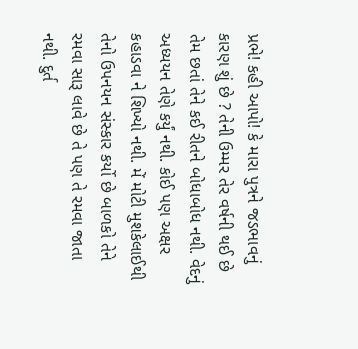પ્રભે! કહી આપો! કે મારા પુત્રને જડભાવનું કારણ શું છે ? તેની ઉમ્મર તેર વર્ષની થઈ છે તેમ છતાં તેને કઈ રીતને બોધાબોધ નથી. વેદનું અધ્યયન તેણે કર્યું નથી. કોઈ પણ અક્ષર કહાડવા ને શિખ્યો નથી. મેં મોટી મુશકેલાઈથી તેનો ઉપનયન સંસ્કાર કર્યો છે બાળકો તેને રમવા સારૂ લાવે છે તે પણ તે રમવા જાતા નથી. દુર્ત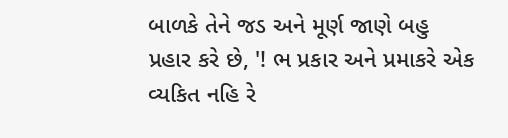બાળકે તેને જડ અને મૂર્ણ જાણે બહુ પ્રહાર કરે છે, '! ભ પ્રકાર અને પ્રમાકરે એક વ્યકિત નહિ રે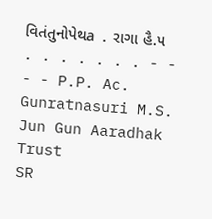વિતંતુનોપેથa . રાગા હૈ.૫ . . . . . . . - - - - P.P. Ac. Gunratnasuri M.S. Jun Gun Aaradhak Trust
SR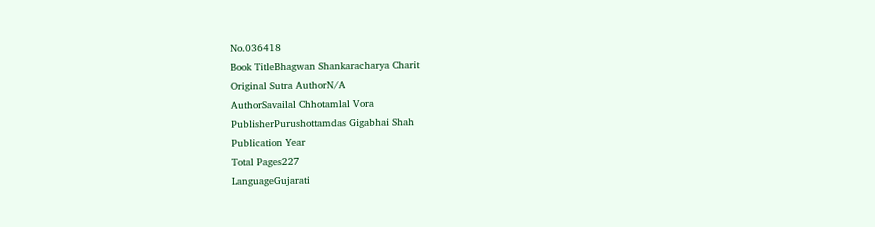No.036418
Book TitleBhagwan Shankaracharya Charit
Original Sutra AuthorN/A
AuthorSavailal Chhotamlal Vora
PublisherPurushottamdas Gigabhai Shah
Publication Year
Total Pages227
LanguageGujarati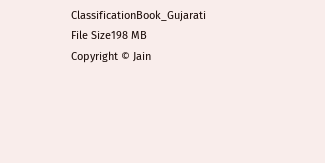ClassificationBook_Gujarati
File Size198 MB
Copyright © Jain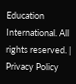Education International. All rights reserved. | Privacy Policy